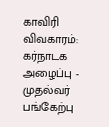காவிரி விவகாரம்: கர்நாடக அழைப்பு - முதல்வர் பங்கேற்பு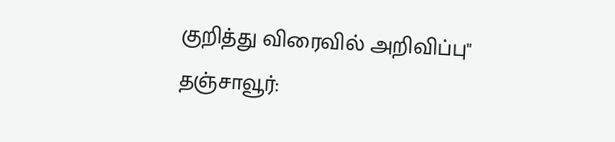குறித்து விரைவில் அறிவிப்பு"
தஞ்சாவூர்: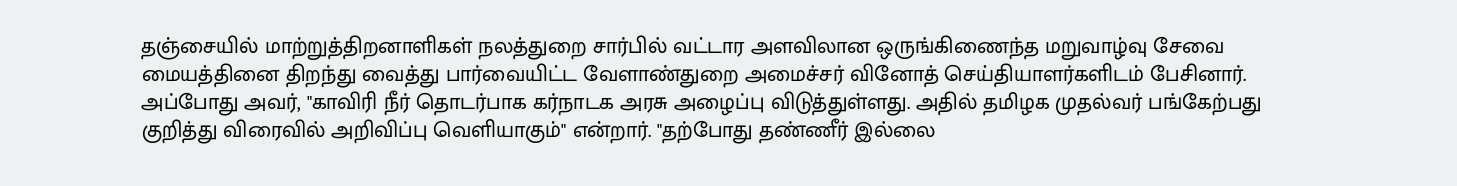தஞ்சையில் மாற்றுத்திறனாளிகள் நலத்துறை சார்பில் வட்டார அளவிலான ஒருங்கிணைந்த மறுவாழ்வு சேவை மையத்தினை திறந்து வைத்து பார்வையிட்ட வேளாண்துறை அமைச்சர் வினோத் செய்தியாளர்களிடம் பேசினார். அப்போது அவர், "காவிரி நீர் தொடர்பாக கர்நாடக அரசு அழைப்பு விடுத்துள்ளது. அதில் தமிழக முதல்வர் பங்கேற்பது குறித்து விரைவில் அறிவிப்பு வெளியாகும்" என்றார். "தற்போது தண்ணீர் இல்லை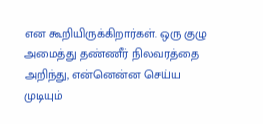என கூறியிருக்கிறார்கள். ஒரு குழு அமைத்து தண்ணீர் நிலவரத்தை அறிந்து, என்னென்ன செய்ய முடியும்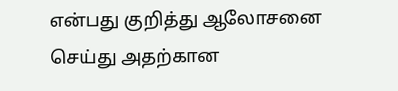என்பது குறித்து ஆலோசனை செய்து அதற்கான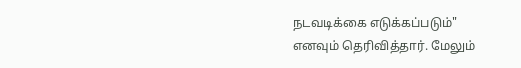நடவடிக்கை எடுக்கப்படும்" எனவும் தெரிவித்தார். மேலும்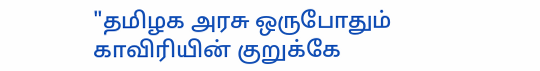"தமிழக அரசு ஒருபோதும் காவிரியின் குறுக்கே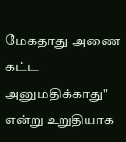மேகதாது அணை கட்ட அனுமதிக்காது" என்று உறுதியாக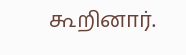கூறினார்.